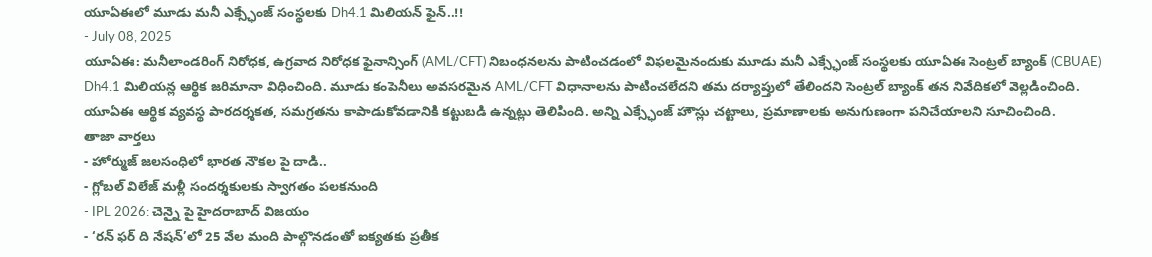యూఏఈలో మూడు మనీ ఎక్స్ఛేంజ్ సంస్థలకు Dh4.1 మిలియన్ ఫైన్..!!
- July 08, 2025
యూఏఈ: మనీలాండరింగ్ నిరోధక, ఉగ్రవాద నిరోధక ఫైనాన్సింగ్ (AML/CFT) నిబంధనలను పాటించడంలో విఫలమైనందుకు మూడు మనీ ఎక్స్ఛేంజ్ సంస్థలకు యూఏఈ సెంట్రల్ బ్యాంక్ (CBUAE) Dh4.1 మిలియన్ల ఆర్థిక జరిమానా విధించింది. మూడు కంపెనీలు అవసరమైన AML/CFT విధానాలను పాటించలేదని తమ దర్యాప్తులో తేలిందని సెంట్రల్ బ్యాంక్ తన నివేదికలో వెల్లడించింది.
యూఏఈ ఆర్థిక వ్యవస్థ పారదర్శకత, సమగ్రతను కాపాడుకోవడానికి కట్టుబడి ఉన్నట్లు తెలిపింది. అన్ని ఎక్స్ఛేంజ్ హౌస్లు చట్టాలు, ప్రమాణాలకు అనుగుణంగా పనిచేయాలని సూచించింది.
తాజా వార్తలు
- హోర్ముజ్ జలసంధిలో భారత నౌకల పై దాడి..
- గ్లోబల్ విలేజ్ మళ్లీ సందర్శకులకు స్వాగతం పలకనుంది
- IPL 2026: చెన్నై పై హైదరాబాద్ విజయం
- ‘రన్ ఫర్ ది నేషన్’లో 25 వేల మంది పాల్గొనడంతో ఐక్యతకు ప్రతీక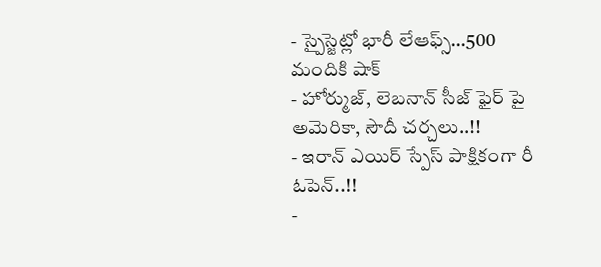- స్పైస్జెట్లో భారీ లేఆఫ్స్…500 మందికి షాక్
- హోర్ముజ్, లెబనాన్ సీజ్ ఫైర్ పై అమెరికా, సౌదీ చర్చలు..!!
- ఇరాన్ ఎయిర్ స్పేస్ పాక్షికంగా రీ ఓపెన్..!!
-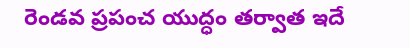రెండవ ప్రపంచ యుద్ధం తర్వాత ఇదే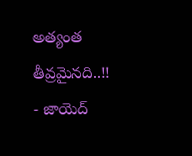అత్యంత తీవ్రమైనది..!!
- జాయెద్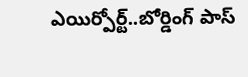ఎయిర్పోర్ట్..బోర్డింగ్ పాస్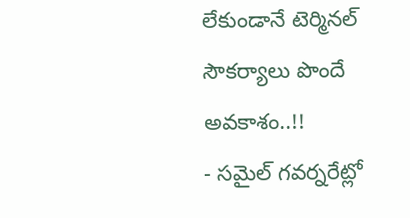లేకుండానే టెర్మినల్ సౌకర్యాలు పొందే అవకాశం..!!
- సమైల్ గవర్నరేట్లో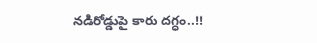నడిరోడ్డుపై కారు దగ్ధం..!!